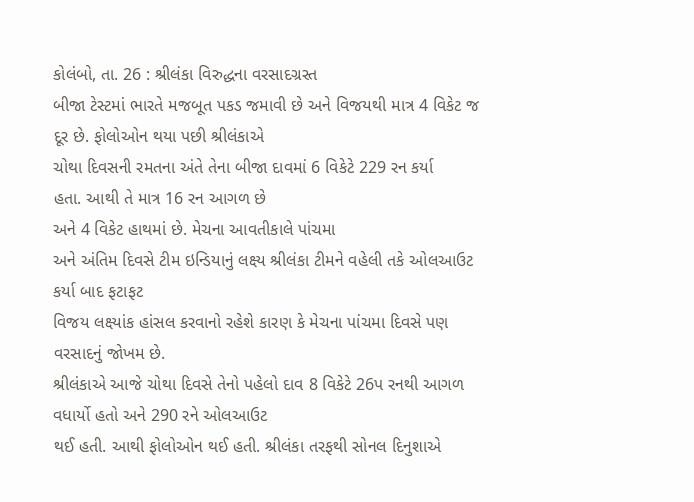કોલંબો, તા. 26 : શ્રીલંકા વિરુદ્ધના વરસાદગ્રસ્ત
બીજા ટેસ્ટમાં ભારતે મજબૂત પકડ જમાવી છે અને વિજયથી માત્ર 4 વિકેટ જ દૂર છે. ફોલોઓન થયા પછી શ્રીલંકાએ
ચોથા દિવસની રમતના અંતે તેના બીજા દાવમાં 6 વિકેટે 229 રન કર્યા
હતા. આથી તે માત્ર 16 રન આગળ છે
અને 4 વિકેટ હાથમાં છે. મેચના આવતીકાલે પાંચમા
અને અંતિમ દિવસે ટીમ ઇન્ડિયાનું લક્ષ્ય શ્રીલંકા ટીમને વહેલી તકે ઓલઆઉટ કર્યા બાદ ફટાફટ
વિજય લક્ષ્યાંક હાંસલ કરવાનો રહેશે કારણ કે મેચના પાંચમા દિવસે પણ વરસાદનું જોખમ છે.
શ્રીલંકાએ આજે ચોથા દિવસે તેનો પહેલો દાવ 8 વિકેટે 26પ રનથી આગળ
વધાર્યો હતો અને 290 રને ઓલઆઉટ
થઈ હતી. આથી ફોલોઓન થઈ હતી. શ્રીલંકા તરફથી સોનલ દિનુશાએ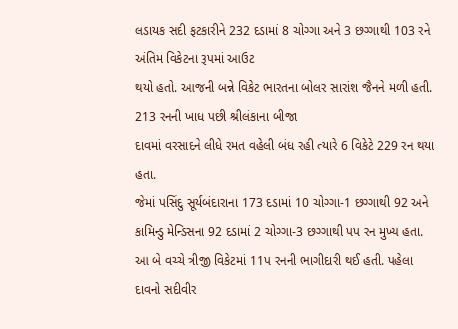લડાયક સદી ફટકારીને 232 દડામાં 8 ચોગ્ગા અને 3 છગ્ગાથી 103 રને અંતિમ વિકેટના રૂપમાં આઉટ
થયો હતો. આજની બન્ને વિકેટ ભારતના બોલર સારાંશ જૈનને મળી હતી. 213 રનની ખાધ પછી શ્રીલંકાના બીજા
દાવમાં વરસાદને લીધે રમત વહેલી બંધ રહી ત્યારે 6 વિકેટે 229 રન થયા હતા.
જેમાં પસિંદુ સૂર્યબંદારાના 173 દડામાં 10 ચોગ્ગા-1 છગ્ગાથી 92 અને કામિન્ડુ મેન્ડિસના 92 દડામાં 2 ચોગ્ગા-3 છગ્ગાથી પપ રન મુખ્ય હતા. આ બે વચ્ચે ત્રીજી વિકેટમાં 11પ રનની ભાગીદારી થઈ હતી. પહેલા દાવનો સદીવીર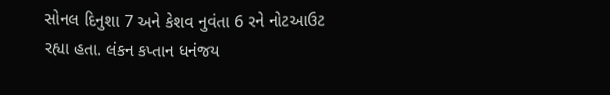સોનલ દિનુશા 7 અને કેશવ નુવંતા 6 રને નોટઆઉટ રહ્યા હતા. લંકન કપ્તાન ધનંજય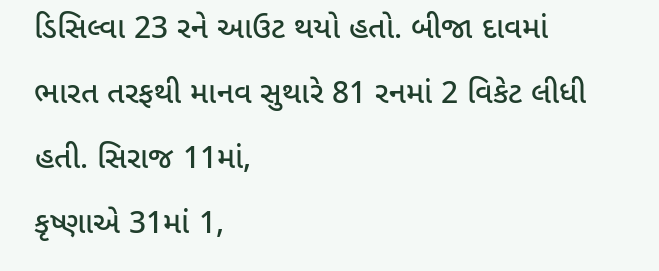ડિસિલ્વા 23 રને આઉટ થયો હતો. બીજા દાવમાં
ભારત તરફથી માનવ સુથારે 81 રનમાં 2 વિકેટ લીધી હતી. સિરાજ 11માં,
કૃષ્ણાએ 31માં 1,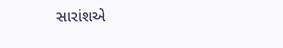સારાંશએ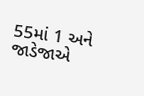55માં 1 અને જાડેજાએ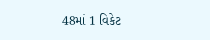48માં 1 વિકેટ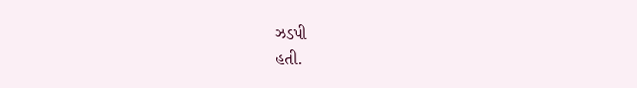ઝડપી
હતી.